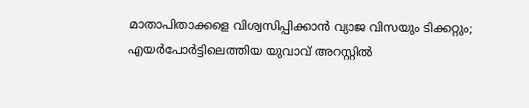മാതാപിതാക്കളെ വിശ്വസിപ്പിക്കാന്‍ വ്യാജ വിസയും ടിക്കറ്റും; എയര്‍പോര്‍ട്ടിലെത്തിയ യുവാവ് അറസ്റ്റില്‍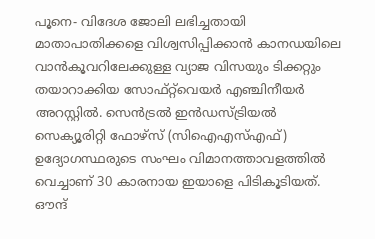പൂനെ- വിദേശ ജോലി ലഭിച്ചതായി മാതാപാതിക്കളെ വിശ്വസിപ്പിക്കാന്‍ കാനഡയിലെ വാന്‍കൂവറിലേക്കുള്ള വ്യാജ വിസയും ടിക്കറ്റും തയാറാക്കിയ സോഫ്റ്റ്‌വെയര്‍ എഞ്ചിനീയര്‍ അറസ്റ്റില്‍. സെന്‍ട്രല്‍ ഇന്‍ഡസ്ട്രിയല്‍ സെക്യൂരിറ്റി ഫോഴ്‌സ് (സിഐഎസ്എഫ്) ഉദ്യോഗസ്ഥരുടെ സംഘം വിമാനത്താവളത്തില്‍ വെച്ചാണ് 30 കാരനായ ഇയാളെ പിടികൂടിയത്.
ഔന്ദ്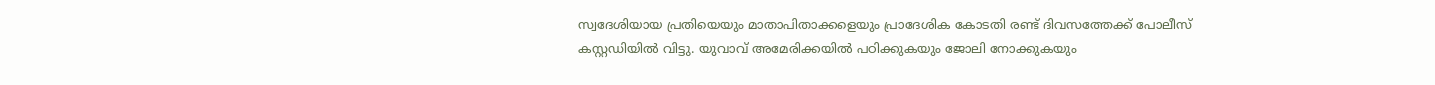സ്വദേശിയായ പ്രതിയെയും മാതാപിതാക്കളെയും പ്രാദേശിക കോടതി രണ്ട് ദിവസത്തേക്ക് പോലീസ് കസ്റ്റഡിയില്‍ വിട്ടു. യുവാവ് അമേരിക്കയില്‍ പഠിക്കുകയും ജോലി നോക്കുകയും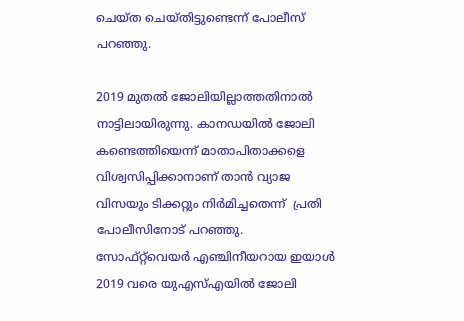ചെയ്ത ചെയ്തിട്ടുണ്ടെന്ന് പോലീസ് പറഞ്ഞു.

2019 മുതല്‍ ജോലിയില്ലാത്തതിനാല്‍ നാട്ടിലായിരുന്നു. കാനഡയില്‍ ജോലി കണ്ടെത്തിയെന്ന് മാതാപിതാക്കളെ വിശ്വസിപ്പിക്കാനാണ് താന്‍ വ്യാജ വിസയും ടിക്കറ്റും നിര്‍മിച്ചതെന്ന്  പ്രതി പോലീസിനോട് പറഞ്ഞു. സോഫ്റ്റ്‌വെയര്‍ എഞ്ചിനീയറായ ഇയാള്‍ 2019 വരെ യുഎസ്എയില്‍ ജോലി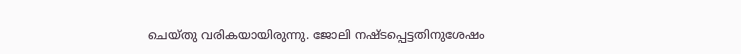ചെയ്തു വരികയായിരുന്നു. ജോലി നഷ്ടപ്പെട്ടതിനുശേഷം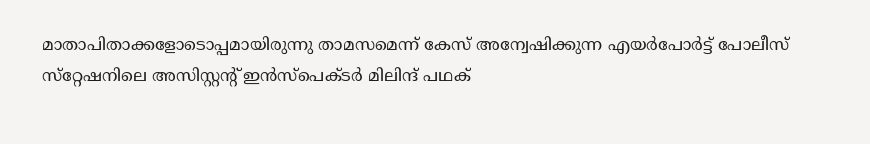മാതാപിതാക്കളോടൊപ്പമായിരുന്നു താമസമെന്ന് കേസ് അന്വേഷിക്കുന്ന എയര്‍പോര്‍ട്ട് പോലീസ് സ്‌റ്റേഷനിലെ അസിസ്റ്റന്റ് ഇന്‍സ്‌പെക്ടര്‍ മിലിന്ദ് പഥക്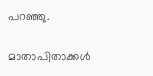പറഞ്ഞു.

മാതാപിതാക്കള്‍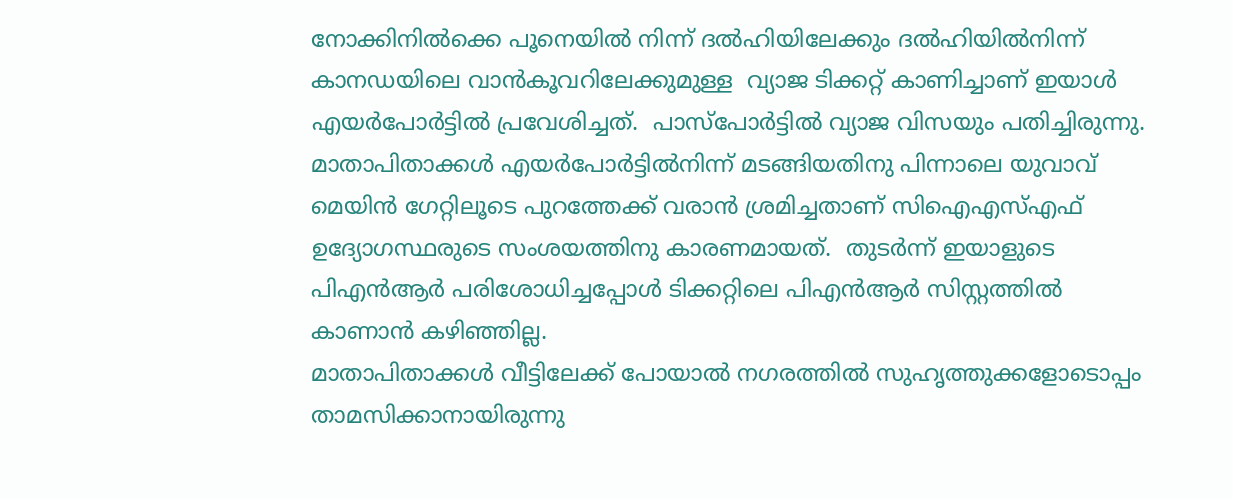നോക്കിനില്‍ക്കെ പൂനെയില്‍ നിന്ന് ദല്‍ഹിയിലേക്കും ദല്‍ഹിയില്‍നിന്ന് കാനഡയിലെ വാന്‍കൂവറിലേക്കുമുള്ള  വ്യാജ ടിക്കറ്റ് കാണിച്ചാണ് ഇയാള്‍ എയര്‍പോര്‍ട്ടില്‍ പ്രവേശിച്ചത്.  പാസ്‌പോര്‍ട്ടില്‍ വ്യാജ വിസയും പതിച്ചിരുന്നു. മാതാപിതാക്കള്‍ എയര്‍പോര്‍ട്ടില്‍നിന്ന് മടങ്ങിയതിനു പിന്നാലെ യുവാവ് മെയിന്‍ ഗേറ്റിലൂടെ പുറത്തേക്ക് വരാന്‍ ശ്രമിച്ചതാണ് സിഐഎസ്എഫ് ഉദ്യോഗസ്ഥരുടെ സംശയത്തിനു കാരണമായത്.  തുടര്‍ന്ന് ഇയാളുടെ പിഎന്‍ആര്‍ പരിശോധിച്ചപ്പോള്‍ ടിക്കറ്റിലെ പിഎന്‍ആര്‍ സിസ്റ്റത്തില്‍ കാണാന്‍ കഴിഞ്ഞില്ല.
മാതാപിതാക്കള്‍ വീട്ടിലേക്ക് പോയാല്‍ നഗരത്തില്‍ സുഹൃത്തുക്കളോടൊപ്പം താമസിക്കാനായിരുന്നു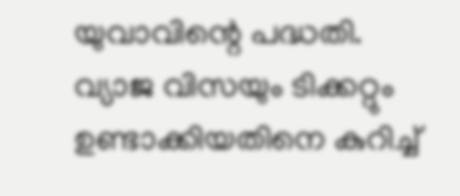യുവാവിന്റെ പദ്ധതി.  വ്യാജ വിസയും ടിക്കറ്റും ഉണ്ടാക്കിയതിനെ കുറിച്ച്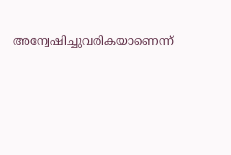അന്വേഷിച്ചുവരികയാണെന്ന്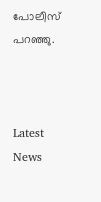പോലീസ് പറഞ്ഞു.



Latest News